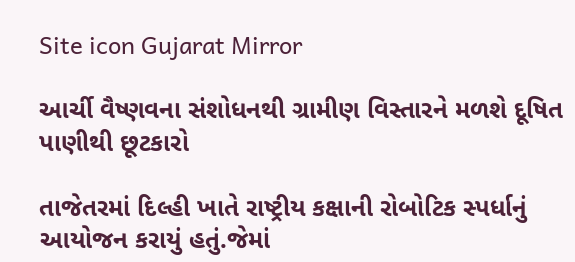Site icon Gujarat Mirror

આર્ચી વૈષ્ણવના સંશોધનથી ગ્રામીણ વિસ્તારને મળશે દૂષિત પાણીથી છૂટકારો

તાજેતરમાં દિલ્હી ખાતે રાષ્ટ્રીય કક્ષાની રોબોટિક સ્પર્ધાનું આયોજન કરાયું હતું.જેમાં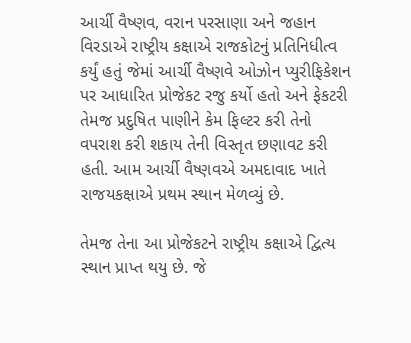આર્ચી વૈષ્ણવ, વરાન પરસાણા અને જહાન વિરડાએ રાષ્ટ્રીય કક્ષાએ રાજકોટનું પ્રતિનિધીત્વ કર્યું હતું જેમાં આર્ચી વૈષ્ણવે ઓઝોન પ્યુરીફિકેશન પર આધારિત પ્રોજેકટ રજુ કર્યો હતો અને ફેકટરી તેમજ પ્રદુષિત પાણીને કેમ ફિલ્ટર કરી તેનો વપરાશ કરી શકાય તેની વિસ્તૃત છણાવટ કરી હતી. આમ આર્ચી વૈષ્ણવએ અમદાવાદ ખાતે રાજયકક્ષાએ પ્રથમ સ્થાન મેળવ્યું છે.

તેમજ તેના આ પ્રોજેકટને રાષ્ટ્રીય કક્ષાએ દ્વિત્ય સ્થાન પ્રાપ્ત થયુ છે. જે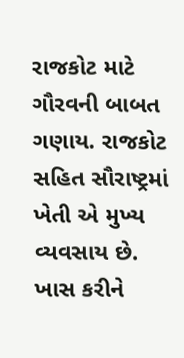રાજકોટ માટે ગૌરવની બાબત ગણાય. રાજકોટ સહિત સૌરાષ્ટ્રમાં ખેતી એ મુખ્ય વ્યવસાય છે. ખાસ કરીને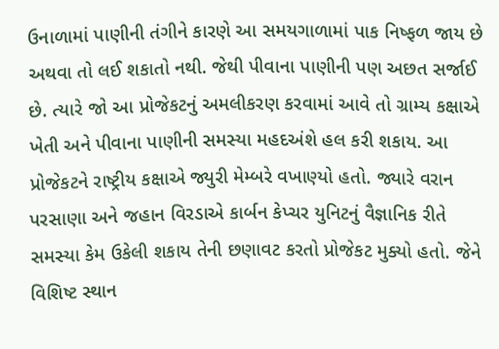ઉનાળામાં પાણીની તંગીને કારણે આ સમયગાળામાં પાક નિષ્ફળ જાય છે અથવા તો લઈ શકાતો નથી. જેથી પીવાના પાણીની પણ અછત સર્જાઈ છે. ત્યારે જો આ પ્રોજેકટનું અમલીકરણ કરવામાં આવે તો ગ્રામ્ય કક્ષાએ ખેતી અને પીવાના પાણીની સમસ્યા મહદઅંશે હલ કરી શકાય. આ પ્રોજેકટને રાષ્ટ્રીય કક્ષાએ જ્યુરી મેમ્બરે વખાણ્યો હતો. જ્યારે વરાન પરસાણા અને જહાન વિરડાએ કાર્બન કેપ્ચર યુનિટનું વૈજ્ઞાનિક રીતે સમસ્યા કેમ ઉકેલી શકાય તેની છણાવટ કરતો પ્રોજેકટ મુક્યો હતો. જેને વિશિષ્ટ સ્થાન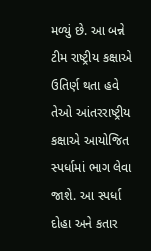મળ્યું છે. આ બન્ને ટીમ રાષ્ટ્રીય કક્ષાએ ઉતિર્ણ થતા હવે તેઓ આંતરરાષ્ટ્રીય કક્ષાએ આયોજિત સ્પર્ધામાં ભાગ લેવા જાશે. આ સ્પર્ધા દોહા અને કતાર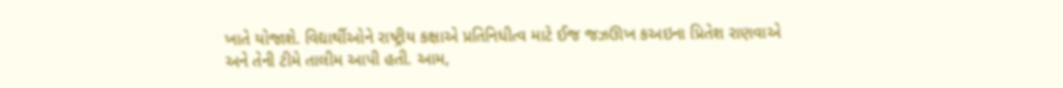ખાતે યોજાશે. વિદ્યાર્થીઓને રાષ્ટ્રીય કક્ષાએ પ્રતિનિધીત્વ માટે ઈજ જઝઊખ કઅઇના પ્રિતેશ રાણવાએ અને તેની ટીમે તાલીમ આપી હતી. આમ,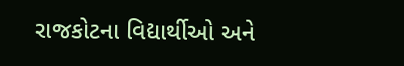રાજકોટના વિદ્યાર્થીઓ અને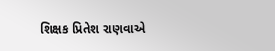શિક્ષક પ્રિતેશ રાણવાએ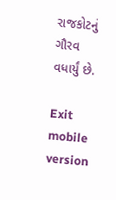રાજકોટનું ગૌરવ વધાર્યું છે.

Exit mobile version